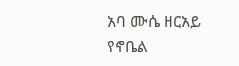አባ ሙሴ ዘርአይ የኖቤል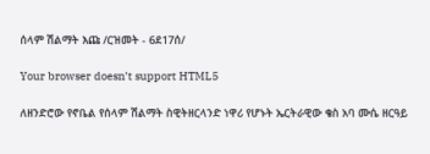ሰላም ሽልማት እጩ /ርዝመት - 6ደ17ሰ/

Your browser doesn’t support HTML5

ለዘንድሮው የኖቤል የሰላም ሽልማት ስዊትዘርላንድ ነዋሪ የሆኑት ኤርትራዊው ቄስ አባ ሙሴ ዘርዓይ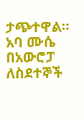ታጭተዋል፡፡ አባ ሙሴ በአውሮፓ ለስደተኞች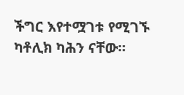ችግር እየተሟገቱ የሚገኙ ካቶሊክ ካሕን ናቸው፡፡